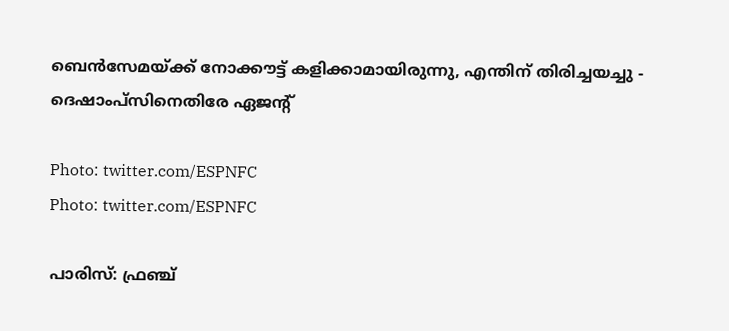ബെന്‍സേമയ്ക്ക് നോക്കൗട്ട് കളിക്കാമായിരുന്നു, എന്തിന് തിരിച്ചയച്ചു - ദെഷാംപ്‌സിനെതിരേ ഏജന്റ്

Photo: twitter.com/ESPNFC
Photo: twitter.com/ESPNFC

പാരിസ്: ഫ്രഞ്ച്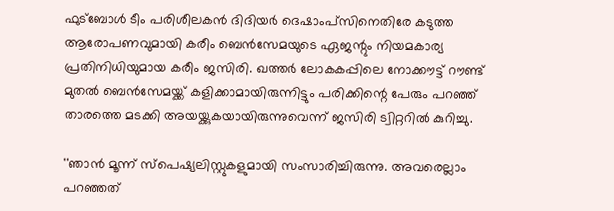ഫുട്‌ബോള്‍ ടീം പരിശീലകന്‍ ദിദിയര്‍ ദെഷാംപ്‌സിനെതിരേ കടുത്ത ആരോപണവുമായി കരീം ബെന്‍സേമയുടെ ഏജന്റും നിയമകാര്യ പ്രതിനിധിയുമായ കരീം ജസിരി. ഖത്തര്‍ ലോകകപ്പിലെ നോക്കൗട്ട് റൗണ്ട് മുതല്‍ ബെന്‍സേമയ്ക്ക് കളിക്കാമായിരുന്നിട്ടും പരിക്കിന്റെ പേരും പറഞ്ഞ് താരത്തെ മടക്കി അയയ്ക്കുകയായിരുന്നുവെന്ന് ജസിരി ട്വിറ്ററില്‍ കുറിച്ചു.

''ഞാന്‍ മൂന്ന് സ്പെഷ്യലിസ്റ്റുകളുമായി സംസാരിച്ചിരുന്നു. അവരെല്ലാം പറഞ്ഞത്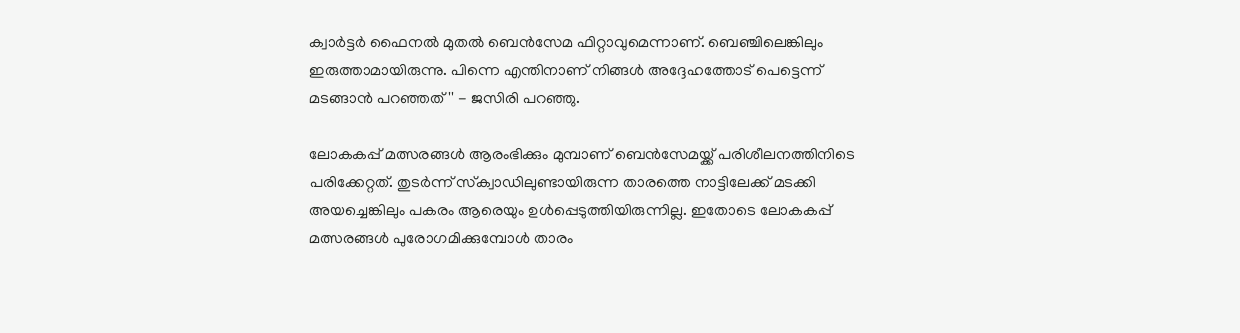ക്വാര്‍ട്ടര്‍ ഫൈനല്‍ മുതല്‍ ബെന്‍സേമ ഫിറ്റാവുമെന്നാണ്. ബെഞ്ചിലെങ്കിലും ഇരുത്താമായിരുന്നു. പിന്നെ എന്തിനാണ് നിങ്ങള്‍ അദ്ദേഹത്തോട് പെട്ടെന്ന് മടങ്ങാന്‍ പറഞ്ഞത്'' - ജസിരി പറഞ്ഞു.

ലോകകപ്പ് മത്സരങ്ങള്‍ ആരംഭിക്കും മുമ്പാണ് ബെന്‍സേമയ്ക്ക് പരിശീലനത്തിനിടെ പരിക്കേറ്റത്. തുടര്‍ന്ന് സ്‌ക്വാഡിലുണ്ടായിരുന്ന താരത്തെ നാട്ടിലേക്ക് മടക്കി അയച്ചെങ്കിലും പകരം ആരെയും ഉള്‍പ്പെടുത്തിയിരുന്നില്ല. ഇതോടെ ലോകകപ്പ് മത്സരങ്ങള്‍ പുരോഗമിക്കുമ്പോള്‍ താരം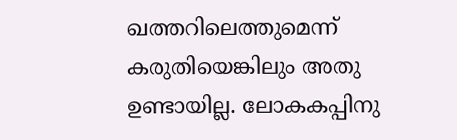ഖത്തറിലെത്തുമെന്ന് കരുതിയെങ്കിലും അതു ഉണ്ടായില്ല. ലോകകപ്പിനു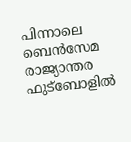പിന്നാലെ ബെന്‍സേമ രാജ്യാന്തര ഫുട്‌ബോളില്‍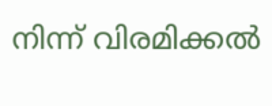നിന്ന് വിരമിക്കല്‍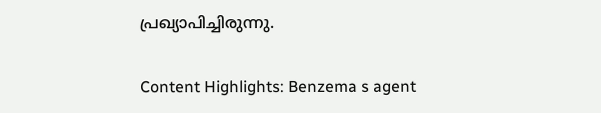പ്രഖ്യാപിച്ചിരുന്നു.

Content Highlights: Benzema s agent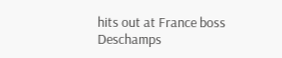hits out at France boss Deschamps